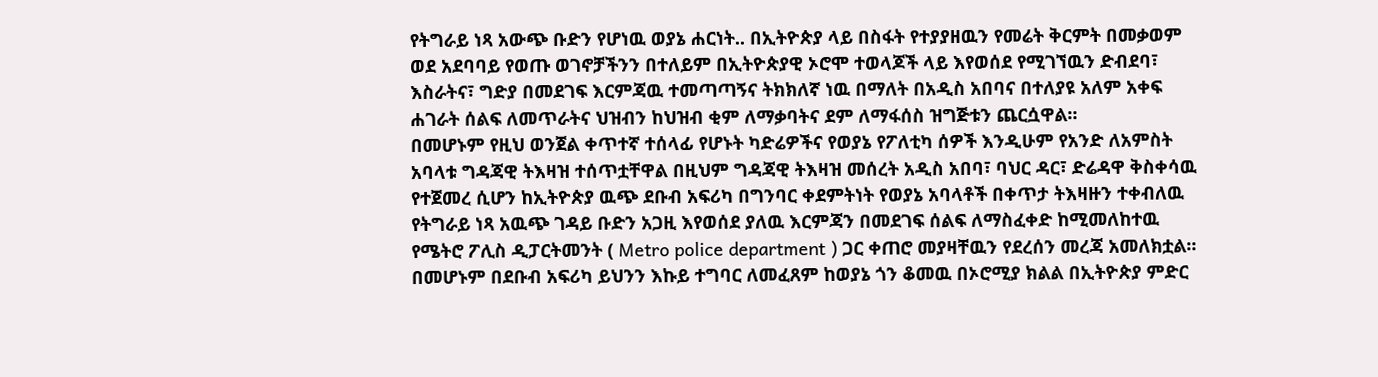የትግራይ ነጻ አውጭ ቡድን የሆነዉ ወያኔ ሐርነት.. በኢትዮጵያ ላይ በስፋት የተያያዘዉን የመሬት ቅርምት በመቃወም ወደ አደባባይ የወጡ ወገኖቻችንን በተለይም በኢትዮጵያዊ ኦሮሞ ተወላጆች ላይ እየወሰደ የሚገኘዉን ድብደባ፣ እስራትና፣ ግድያ በመደገፍ እርምጃዉ ተመጣጣኝና ትክክለኛ ነዉ በማለት በአዲስ አበባና በተለያዩ አለም አቀፍ ሐገራት ሰልፍ ለመጥራትና ህዝብን ከህዝብ ቂም ለማቃባትና ደም ለማፋሰስ ዝግጅቱን ጨርሷዋል።
በመሆኑም የዚህ ወንጀል ቀጥተኛ ተሰላፊ የሆኑት ካድሬዎችና የወያኔ የፖለቲካ ሰዎች እንዲሁም የአንድ ለአምስት አባላቱ ግዳጃዊ ትእዛዝ ተሰጥቷቸዋል በዚህም ግዳጃዊ ትእዛዝ መሰረት አዲስ አበባ፣ ባህር ዳር፣ ድሬዳዋ ቅስቀሳዉ የተጀመረ ሲሆን ከኢትዮጵያ ዉጭ ደቡብ አፍሪካ በግንባር ቀደምትነት የወያኔ አባላቶች በቀጥታ ትእዛዙን ተቀብለዉ የትግራይ ነጻ አዉጭ ገዳይ ቡድን አጋዚ እየወሰደ ያለዉ እርምጃን በመደገፍ ሰልፍ ለማስፈቀድ ከሚመለከተዉ የሜትሮ ፖሊስ ዲፓርትመንት ( Metro police department ) ጋር ቀጠሮ መያዛቸዉን የደረሰን መረጃ አመለክቷል።
በመሆኑም በደቡብ አፍሪካ ይህንን እኩይ ተግባር ለመፈጸም ከወያኔ ጎን ቆመዉ በኦሮሚያ ክልል በኢትዮጵያ ምድር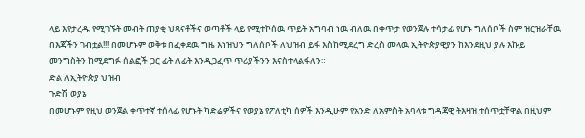ላይ እየታረዱ የሚገኙት መብት ጠያቂ ህጻናቶችና ወጣቶች ላይ የሚተኮሰዉ ጥይት አግባብ ነዉ ብለዉ በቀጥታ የወንጀሉ ተሳታፊ የሆኑ ግለሰቦች ስም ዝርዝራቸዉ በእጃችን ገብቷል!!! በመሆኑም ወቅቱ በፈቀደዉ ግዜ እነዝህን ግለሰቦች ለህዝብ ይፋ እስከሚደረግ ድረስ መላዉ ኢትዮጵያዊያን ከእንደዚህ ያሉ እኩይ መንግስትን ከሚደግፉ ሰልፎች ጋር ፊት ለፊት እንዲጋፈጥ ጥሪያችንን እናስተላልፋለን።
ድል ለኢትዮጵያ ህዝብ
ጉድሽ ወያኔ
በመሆኑም የዚህ ወንጀል ቀጥተኛ ተሰላፊ የሆኑት ካድሬዎችና የወያኔ የፖለቲካ ሰዎች እንዲሁም የአንድ ለአምስት አባላቱ ግዳጃዊ ትእዛዝ ተሰጥቷቸዋል በዚህም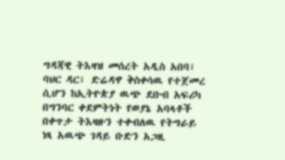ግዳጃዊ ትእዛዝ መሰረት አዲስ አበባ፣ ባህር ዳር፣ ድሬዳዋ ቅስቀሳዉ የተጀመረ ሲሆን ከኢትዮጵያ ዉጭ ደቡብ አፍሪካ በግንባር ቀደምትነት የወያኔ አባላቶች በቀጥታ ትእዛዙን ተቀብለዉ የትግራይ ነጻ አዉጭ ገዳይ ቡድን አጋዚ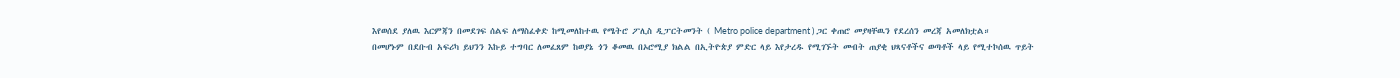እየወሰደ ያለዉ እርምጃን በመደገፍ ሰልፍ ለማስፈቀድ ከሚመለከተዉ የሜትሮ ፖሊስ ዲፓርትመንት ( Metro police department ) ጋር ቀጠሮ መያዛቸዉን የደረሰን መረጃ አመለክቷል።
በመሆኑም በደቡብ አፍሪካ ይህንን እኩይ ተግባር ለመፈጸም ከወያኔ ጎን ቆመዉ በኦሮሚያ ክልል በኢትዮጵያ ምድር ላይ እየታረዱ የሚገኙት መብት ጠያቂ ህጻናቶችና ወጣቶች ላይ የሚተኮሰዉ ጥይት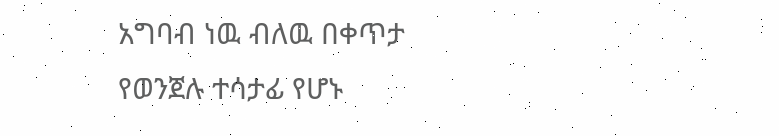አግባብ ነዉ ብለዉ በቀጥታ የወንጀሉ ተሳታፊ የሆኑ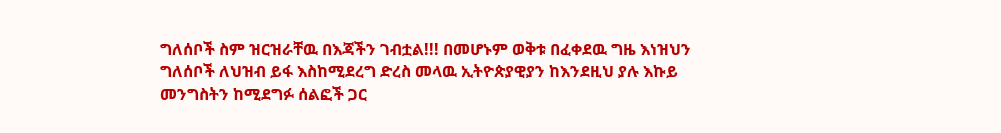ግለሰቦች ስም ዝርዝራቸዉ በእጃችን ገብቷል!!! በመሆኑም ወቅቱ በፈቀደዉ ግዜ እነዝህን ግለሰቦች ለህዝብ ይፋ እስከሚደረግ ድረስ መላዉ ኢትዮጵያዊያን ከእንደዚህ ያሉ እኩይ መንግስትን ከሚደግፉ ሰልፎች ጋር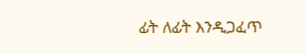ፊት ለፊት እንዲጋፈጥ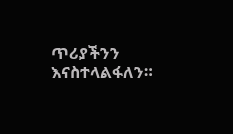ጥሪያችንን እናስተላልፋለን።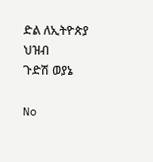ድል ለኢትዮጵያ ህዝብ
ጉድሽ ወያኔ

No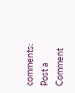comments:
Post a Comment